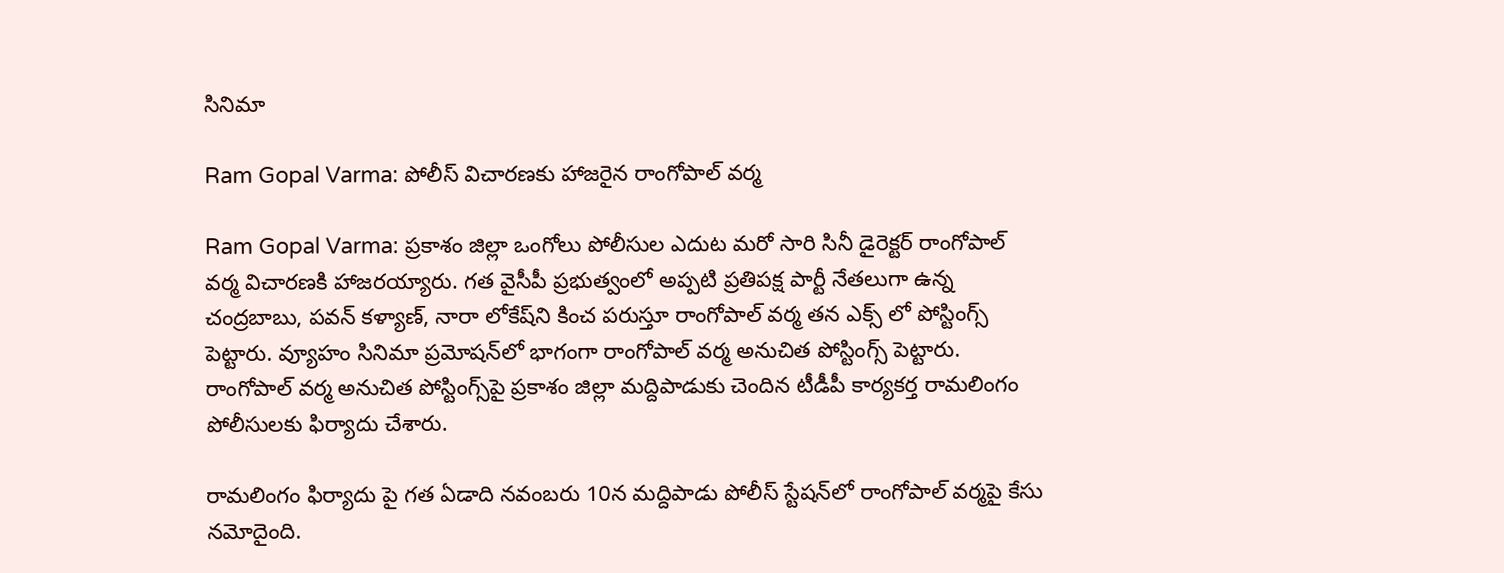సినిమా

Ram Gopal Varma: పోలీస్ విచారణకు హాజరైన రాంగోపాల్ వర్మ

Ram Gopal Varma: ప్రకాశం జిల్లా ఒంగోలు పోలీసుల ఎదుట మరో సారి సినీ డైరెక్టర్ రాంగోపాల్ వర్మ విచారణకి హాజరయ్యారు. గత వైసీపీ ప్రభుత్వంలో అప్పటి ప్రతిపక్ష పార్టీ నేతలుగా ఉన్న చంద్రబాబు, పవన్ కళ్యాణ్, నారా లోకేష్‌ని కించ పరుస్తూ రాంగోపాల్ వర్మ తన ఎక్స్ లో పోస్టింగ్స్ పెట్టారు. వ్యూహం సినిమా ప్రమోషన్‌లో భాగంగా రాంగోపాల్ వర్మ అనుచిత పోస్టింగ్స్ పెట్టారు. రాంగోపాల్ వర్మ అనుచిత పోస్టింగ్స్‌పై ప్రకాశం జిల్లా మద్దిపాడుకు చెందిన టీడీపీ కార్యకర్త రామలింగం పోలీసులకు ఫిర్యాదు చేశారు.

రామలింగం ఫిర్యాదు పై గత ఏడాది నవంబరు 10న మద్దిపాడు పోలీస్ స్టేషన్‌లో రాంగోపాల్ వర్మపై కేసు నమోదైంది.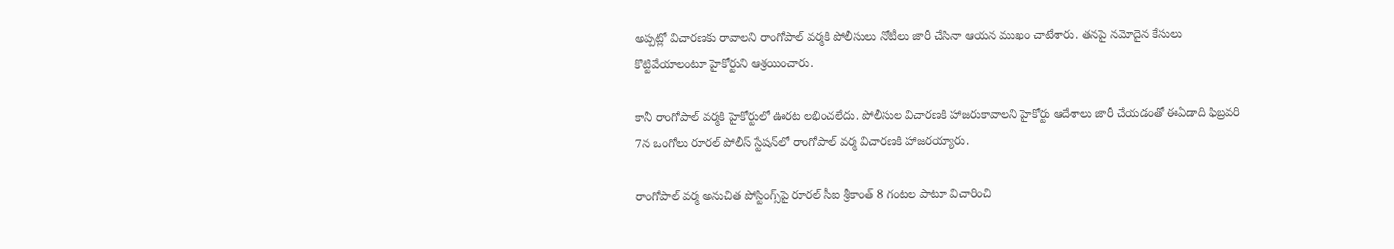అప్పట్లో విచారణకు రావాలని రాంగోపాల్ వర్మకి పోలీసులు నోటీలు జారీ చేసినా ఆయన ముఖం చాటేశారు. తనపై నమోదైన కేసులు కొట్టివేయాలంటూ హైకోర్టుని ఆశ్రయించారు.

కానీ రాంగోపాల్ వర్మకి హైకోర్టులో ఊరట లభించలేదు. పోలీసుల విచారణకి హాజరుకావాలని హైకోర్టు ఆదేశాలు జారీ చేయడంతో ఈఏడాది ఫిబ్రవరి 7న ఒంగోలు రూరల్ పోలీస్ స్టేషన్‌లో రాంగోపాల్ వర్మ విచారణకి హాజరయ్యారు.

రాంగోపాల్ వర్మ అనుచిత పోస్టింగ్స్‌పై రూరల్ సీఐ శ్రీకాంత్ 8 గంటల పాటూ విచారించి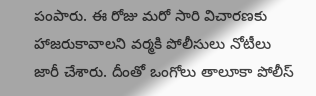పంపారు. ఈ రోజు మరో సారి విచారణకు హాజరుకావాలని వర్మకి పోలీసులు నోటీలు జారీ చేశారు. దీంతో ఒంగోలు తాలూకా పోలీస్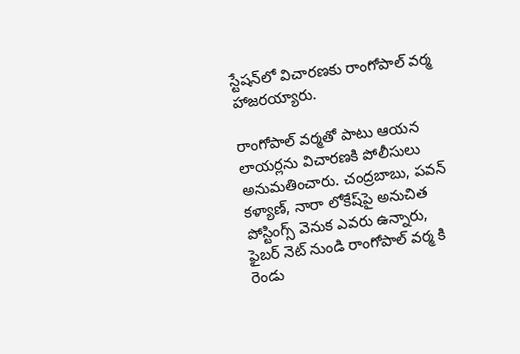స్టేషన్‌లో విచారణకు రాంగోపాల్ వర్మ హాజరయ్యారు.

రాంగోపాల్ వర్మతో పాటు ఆయన లాయర్లను విచారణకి పోలీసులు అనుమతించారు. చంద్రబాబు, పవన్ కళ్యాణ్, నారా లోకేష్‌పై అనుచిత పోస్టింగ్స్ వెనుక ఎవరు ఉన్నారు, ఫైబర్ నెట్ నుండి రాంగోపాల్ వర్మ కి రెండు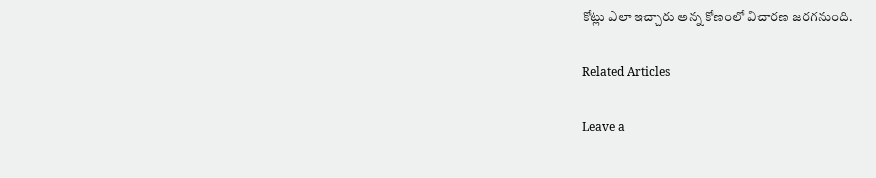కోట్లు ఎలా ఇచ్చారు అన్న కోణంలో విచారణ జరగనుంది.

Related Articles

Leave a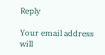Reply

Your email address will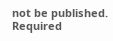not be published. Required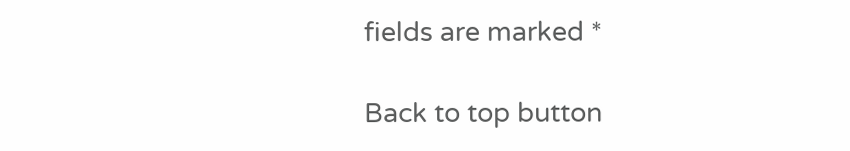fields are marked *

Back to top button